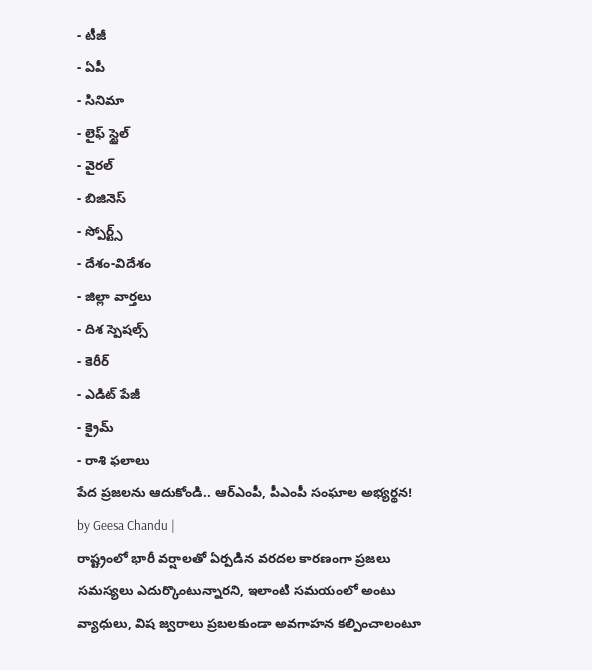- టీజీ
- ఏపీ
- సినిమా
- లైఫ్ స్టైల్
- వైరల్
- బిజినెస్
- స్పోర్ట్స్
- దేశం-విదేశం
- జిల్లా వార్తలు
- దిశ స్పెషల్స్
- కెరీర్
- ఎడిట్ పేజీ
- క్రైమ్
- రాశి ఫలాలు
పేద ప్రజలను ఆదుకోండి.. ఆర్ఎంపీ, పీఎంపీ సంఘాల అభ్యర్థన!
by Geesa Chandu |
రాష్ట్రంలో భారీ వర్షాలతో ఏర్పడిన వరదల కారణంగా ప్రజలు సమస్యలు ఎదుర్కొంటున్నారని, ఇలాంటి సమయంలో అంటు వ్యాధులు, విష జ్వరాలు ప్రబలకుండా అవగాహన కల్పించాలంటూ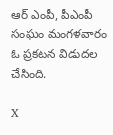ఆర్ ఎంపీ, పీఎంపీ సంఘం మంగళవారం ఓ ప్రకటన విడుదల చేసింది.

X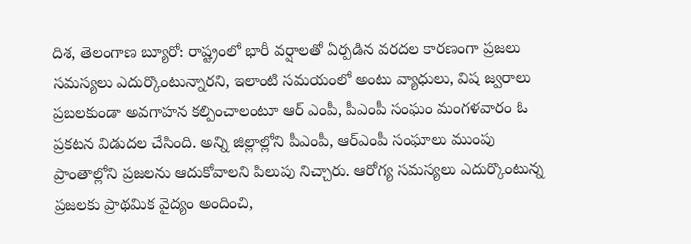దిశ, తెలంగాణ బ్యూరో: రాష్ట్రంలో భారీ వర్షాలతో ఏర్పడిన వరదల కారణంగా ప్రజలు సమస్యలు ఎదుర్కొంటున్నారని, ఇలాంటి సమయంలో అంటు వ్యాధులు, విష జ్వరాలు ప్రబలకుండా అవగాహన కల్పించాలంటూ ఆర్ ఎంపీ, పీఎంపీ సంఘం మంగళవారం ఓ ప్రకటన విడుదల చేసింది. అన్ని జిల్లాల్లోని పీఎంపీ, ఆర్ఎంపీ సంఘాలు ముంపు ప్రాంతాల్లోని ప్రజలను ఆదుకోవాలని పిలుపు నిచ్చారు. ఆరోగ్య సమస్యలు ఎదుర్కొంటున్న ప్రజలకు ప్రాథమిక వైద్యం అందించి,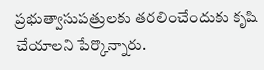ప్రభుత్వాసుపత్రులకు తరలించేందుకు కృషి చేయాలని పేర్కొన్నారు.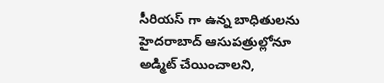సీరియస్ గా ఉన్న బాధితులను హైదరాబాద్ ఆసుపత్రుల్లోనూ అడ్మిట్ చేయించాలని,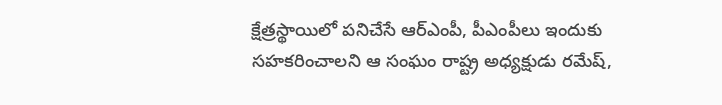క్షేత్రస్థాయిలో పనిచేసే ఆర్ఎంపీ, పీఎంపీలు ఇందుకు సహకరించాలని ఆ సంఘం రాష్ట్ర అధ్యక్షుడు రమేష్,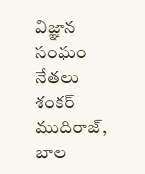విజ్ఞాన సంఘం నేతలు శంకర్ ముదిరాజ్, బాల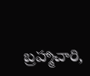బ్రహ్మాచారి,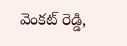వెంకట్ రెడ్డి,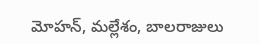మోహన్, మల్లేశం, బాలరాజులు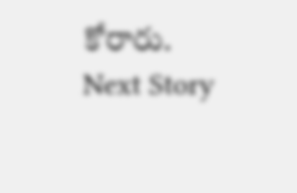కోరారు.
Next Story